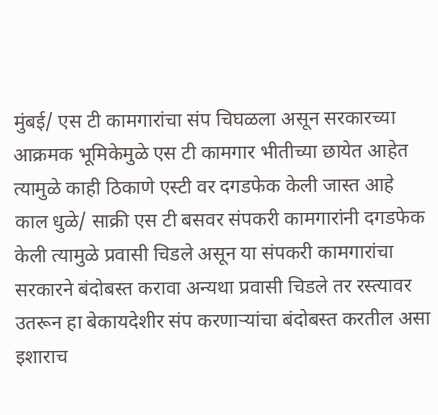मुंबई/ एस टी कामगारांचा संप चिघळला असून सरकारच्या आक्रमक भूमिकेमुळे एस टी कामगार भीतीच्या छायेत आहेत त्यामुळे काही ठिकाणे एस्टी वर दगडफेक केली जास्त आहे काल धुळे/ साक्री एस टी बसवर संपकरी कामगारांनी दगडफेक केली त्यामुळे प्रवासी चिडले असून या संपकरी कामगारांचा सरकारने बंदोबस्त करावा अन्यथा प्रवासी चिडले तर रस्त्यावर उतरून हा बेकायदेशीर संप करणाऱ्यांचा बंदोबस्त करतील असा इशाराच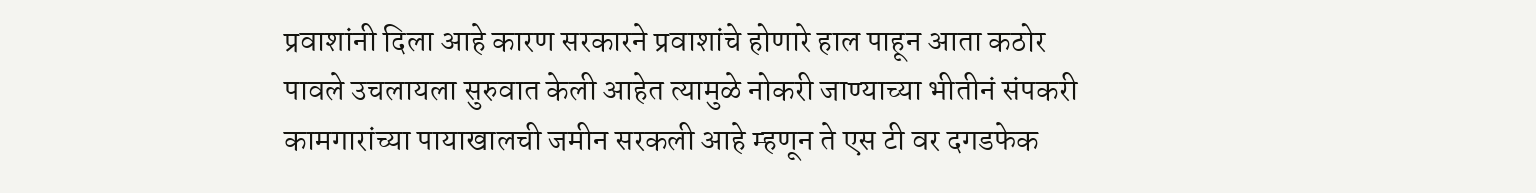प्रवाशांनी दिला आहे कारण सरकारने प्रवाशांचे होणारे हाल पाहून आता कठोर पावले उचलायला सुरुवात केली आहेत त्यामुळे नोकरी जाण्याच्या भीतीनं संपकरी कामगारांच्या पायाखालची जमीन सरकली आहे म्हणून ते एस टी वर दगडफेक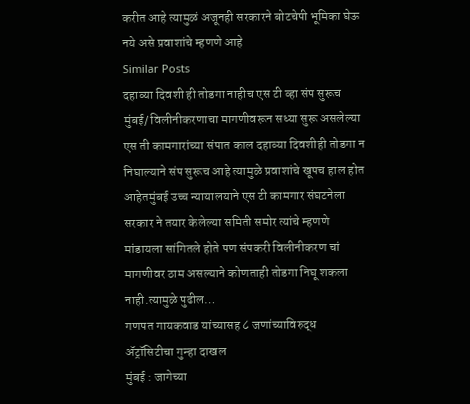करीत आहे त्यामुळं अजूनही सरकारने बोटचेपी भूमिका घेऊ नये असे प्रवाशांचे म्हणणे आहे
Similar Posts
दहाव्या दिवशी ही तोडगा नाहीच एस टी व्हा संप सुरूच
मुंबई/ विलीनीकरणाचा मागणीवरून सध्या सुरू असलेल्या एस ती कामगारांच्या संपात काल दहाव्या दिवशीही तोडगा न निघाल्याने संप सुरूच आहे त्यामुळे प्रवाशांचे खूपच हाल होत आहेतमुंबई उच्च न्यायालयाने एस टी कामगार संघटनेला सरकार ने तयार केलेल्या समिती समोर त्यांचे म्हणणे मांडायला सांगितले होते पण संपकरी विलीनीकरण चां मागणीवर ठाम असल्याने कोणताही तोडगा निघू शकला नाही.त्यामुळे पुढील…
गणपत गायकवाड यांच्यासह ८ जणांच्याविरुद्ध ॲट्रॉसिटीचा गुन्हा दाखल
मुंबई : जागेच्या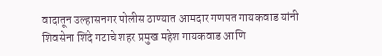वादातून उल्हासनगर पोलीस ठाण्यात आमदार गणपत गायकवाड यांनी शिवसेना शिंदे गटाचे शहर प्रमुख महेश गायकवाड आणि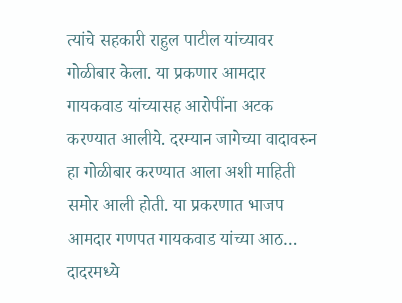त्यांचे सहकारी राहुल पाटील यांच्यावर गोळीबार केला. या प्रकणार आमदार गायकवाड यांच्यासह आरोपींना अटक करण्यात आलीये. दरम्यान जागेच्या वादावरुन हा गोळीबार करण्यात आला अशी माहिती समोर आली होती. या प्रकरणात भाजप आमदार गणपत गायकवाड यांच्या आठ…
दादरमध्ये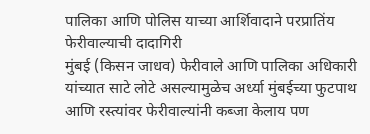पालिका आणि पोलिस याच्या आर्शिवादाने परप्रातिंय फेरीवाल्याची दादागिरी
मुंबई (किसन जाधव) फेरीवाले आणि पालिका अधिकारी यांच्यात साटे लोटे असल्यामुळेच अर्ध्या मुंबईच्या फुटपाथ आणि रस्त्यांवर फेरीवाल्यांनी कब्जा केलाय पण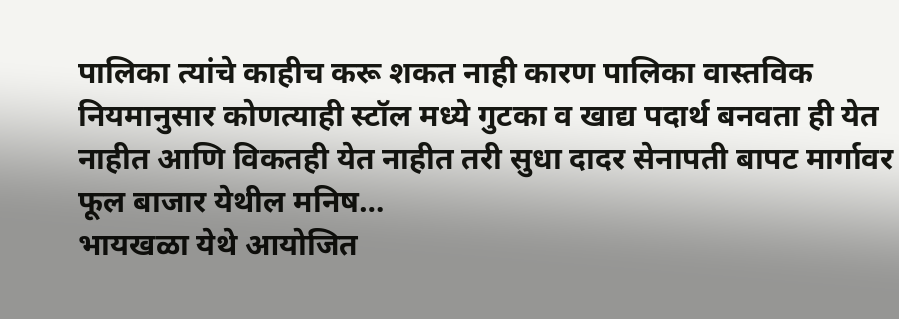पालिका त्यांचे काहीच करू शकत नाही कारण पालिका वास्तविक नियमानुसार कोणत्याही स्टॉल मध्ये गुटका व खाद्य पदार्थ बनवता ही येत नाहीत आणि विकतही येत नाहीत तरी सुधा दादर सेनापती बापट मार्गावर फूल बाजार येथील मनिष…
भायखळा येथे आयोजित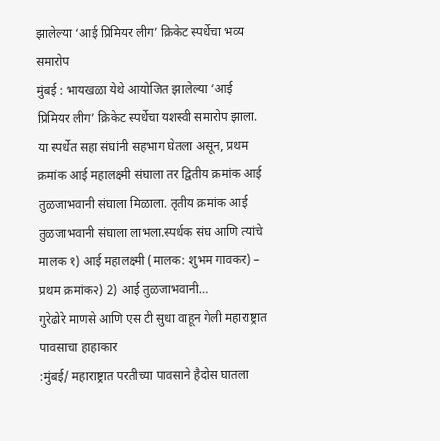झालेल्या ‘आई प्रिमियर लीग’ क्रिकेट स्पर्धेचा भव्य समारोप
मुंबई : भायखळा येथे आयोजित झालेल्या ‘आई प्रिमियर लीग’ क्रिकेट स्पर्धेचा यशस्वी समारोप झाला. या स्पर्धेत सहा संघांनी सहभाग घेतला असून, प्रथम क्रमांक आई महालक्ष्मी संघाला तर द्वितीय क्रमांक आई तुळजाभवानी संघाला मिळाला. तृतीय क्रमांक आई तुळजाभवानी संघाला लाभला.स्पर्धक संघ आणि त्यांचे मालक १) आई महालक्ष्मी (मालक: शुभम गावकर) – प्रथम क्रमांक२) 2) आई तुळजाभवानी…
गुरेढोरे माणसे आणि एस टी सुधा वाहून गेली महाराष्ट्रात पावसाचा हाहाकार
:मुंबई/ महाराष्ट्रात परतीच्या पावसाने हैदोस घातला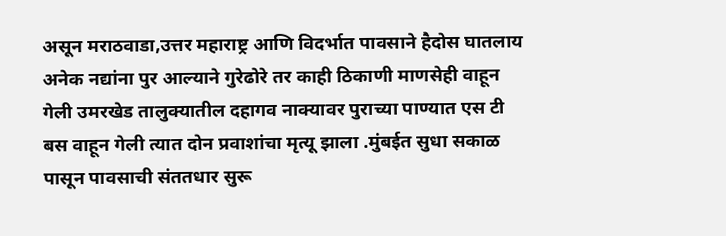असून मराठवाडा,उत्तर महाराष्ट्र आणि विदर्भात पावसाने हैदोस घातलाय अनेक नद्यांना पुर आल्याने गुरेढोरे तर काही ठिकाणी माणसेही वाहून गेली उमरखेड तालुक्यातील दहागव नाक्यावर पुराच्या पाण्यात एस टी बस वाहून गेली त्यात दोन प्रवाशांचा मृत्यू झाला .मुंबईत सुधा सकाळ पासून पावसाची संततधार सुरू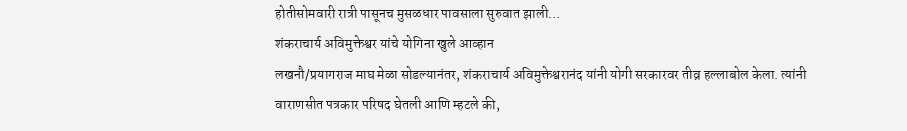होतीसोमवारी रात्री पासूनच मुसळधार पावसाला सुरुवात झाली…
शंकराचार्य अविमुक्तेश्वर यांचे योगिना खुले आव्हान
लखनौ/प्रयागराज माघ मेळा सोडल्यानंतर, शंकराचार्य अविमुक्तेश्वरानंद यांनी योगी सरकारवर तीव्र हल्लाबोल केला. त्यांनी वाराणसीत पत्रकार परिषद घेतली आणि म्हटले की,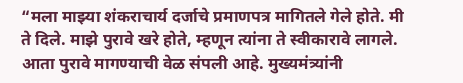“मला माझ्या शंकराचार्य दर्जाचे प्रमाणपत्र मागितले गेले होते. मी ते दिले. माझे पुरावे खरे होते, म्हणून त्यांना ते स्वीकारावे लागले. आता पुरावे मागण्याची वेळ संपली आहे. मुख्यमंत्र्यांनी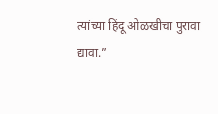त्यांच्या हिंदू ओळखीचा पुरावा द्यावा.”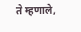ते म्हणाले,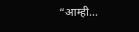“आम्ही…